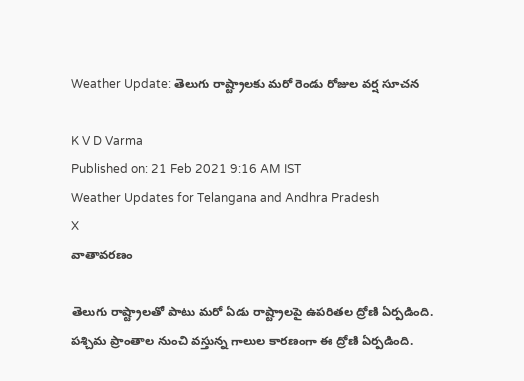Weather Update: తెలుగు రాష్ట్రాలకు మరో రెండు రోజుల వర్ష సూచన

K V D Varma
Published on: 21 Feb 2021 9:16 AM IST
Weather Updates for Telangana and Andhra Pradesh
X
వాతావరణం

తెలుగు రాష్ట్రాలతో పాటు మరో ఏడు రాష్ట్రాలపై ఉపరితల ద్రోణి ఏర్పడింది. పశ్చిమ ప్రాంతాల నుంచి వస్తున్న గాలుల కారణంగా ఈ ద్రోణి ఏర్పడింది.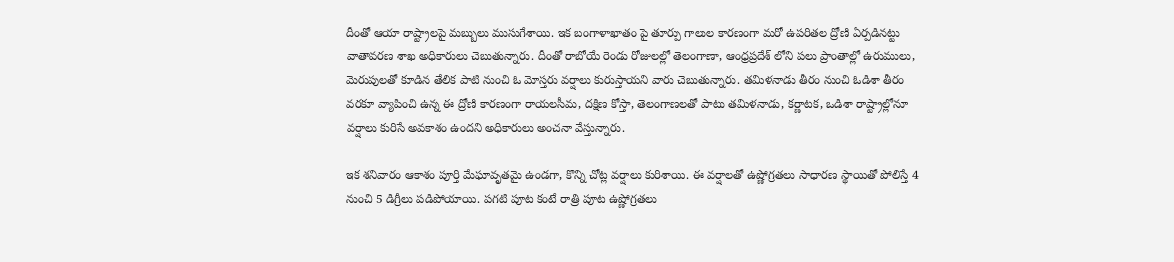దీంతో ఆయా రాష్ట్రాలపై మబ్బులు ముసుగేశాయి. ఇక బంగాళాఖాతం పై తూర్పు గాలుల కారణంగా మరో ఉపరితల ద్రోణి ఏర్పడినట్టు వాతావరణ శాఖ అధికారులు చెబుతున్నారు. దీంతో రాబోయే రెండు రోజులల్లో తెలంగాణా, ఆంధ్రప్రదేశ్ లోని పలు ప్రాంతాల్లో ఉరుములు, మెరుపులతో కూడిన తేలిక పాటి నుంచి ఓ మోస్తరు వర్షాలు కురుస్తాయని వారు చెబుతున్నారు. తమిళనాడు తీరం నుంచి ఓడిశా తీరం వరకూ వ్యాపించి ఉన్న ఈ ద్రోణి కారణంగా రాయలసీమ, దక్షిణ కోస్తా, తెలంగాణలతో పాటు తమిళనాడు, కర్ణాటక, ఒడిశా రాష్ట్రాల్లోనూ వర్షాలు కురిసే అవకాశం ఉందని అధికారులు అంచనా వేస్తున్నారు.

ఇక శనివారం ఆకాశం పూర్తి మేఘావృతమై ఉండగా, కొన్ని చోట్ల వర్షాలు కురిశాయి. ఈ వర్షాలతో ఉష్ణోగ్రతలు సాధారణ స్థాయితో పోలిస్తే 4 నుంచి 5 డిగ్రీలు పడిపోయాయి. పగటి పూట కంటే రాత్రి పూట ఉష్ణోగ్రతలు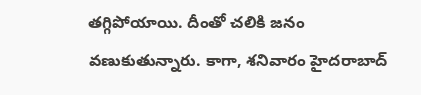తగ్గిపోయాయి. దీంతో చలికి జనం వణుకుతున్నారు. కాగా, శనివారం హైదరాబాద్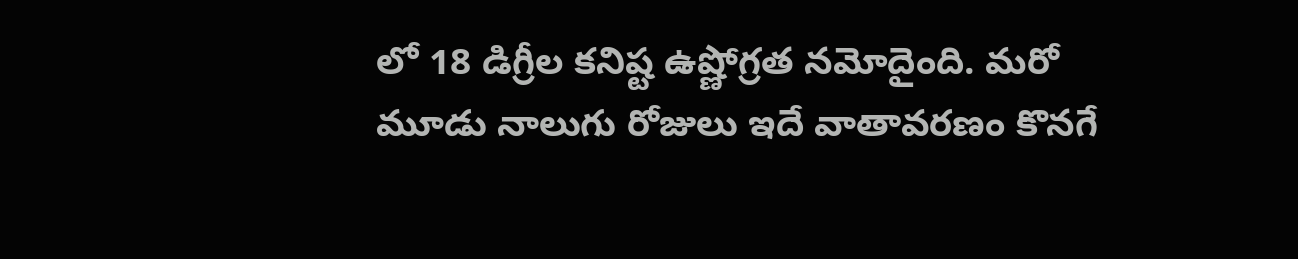లో 18 డిగ్రీల కనిష్ట ఉష్ణోగ్రత నమోదైంది. మరో మూడు నాలుగు రోజులు ఇదే వాతావరణం కొనగే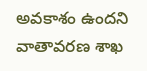అవకాశం ఉందని వాతావరణ శాఖ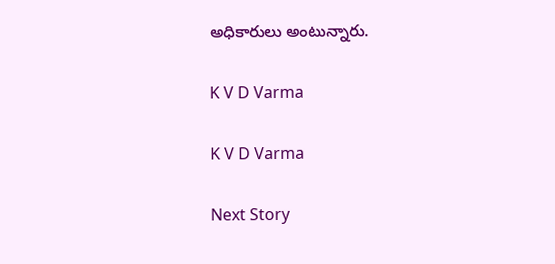అధికారులు అంటున్నారు.

K V D Varma

K V D Varma

Next Story